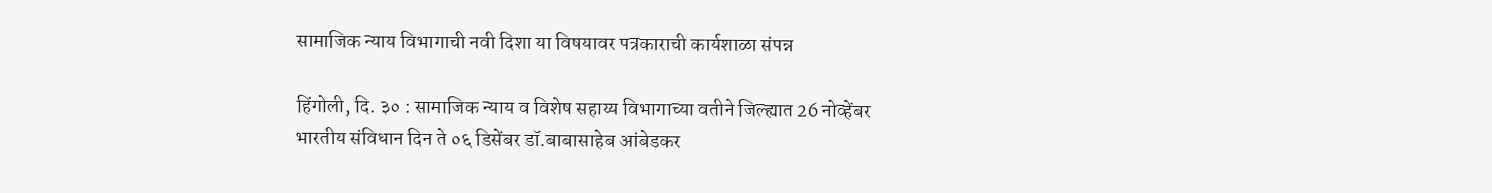सामाजिक न्याय विभागाची नवी दिशा या विषयावर पत्रकाराची कार्यशाळा संपन्न

हिंगोली, दि. ३० : सामाजिक न्याय व विशेष सहाय्य विभागाच्या वतीने जिल्ह्यात 26 नोव्हेंबर भारतीय संविधान दिन ते ०६ डिसेंबर डॉ.बाबासाहेब आंबेडकर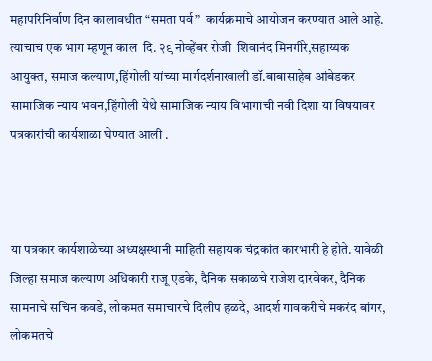महापरिनिर्वाण दिन कालावधीत “समता पर्व”  कार्यक्रमाचे आयोजन करण्यात आले आहे. त्याचाच एक भाग म्हणून काल  दि. २९ नोव्हेंबर रोजी  शिवानंद मिनगीरे,सहाय्यक आयुक्त, समाज कल्याण,हिंगोली यांच्या मार्गदर्शनाखाली डॉ.बाबासाहेब आंबेडकर सामाजिक न्याय भवन,हिंगोली येथे सामाजिक न्याय विभागाची नवी दिशा या विषयावर पत्रकारांची कार्यशाळा घेण्यात आली .



या पत्रकार कार्यशाळेच्या अध्यक्षस्थानी माहिती सहायक चंद्रकांत कारभारी हे होते. यावेळी जिल्हा समाज कल्याण अधिकारी राजू एडके, दैनिक सकाळचे राजेश दारवेकर, दैनिक सामनाचे सचिन कवडे, लोकमत समाचारचे दिलीप हळदे, आदर्श गावकरीचे मकरंद बांगर, लोकमतचे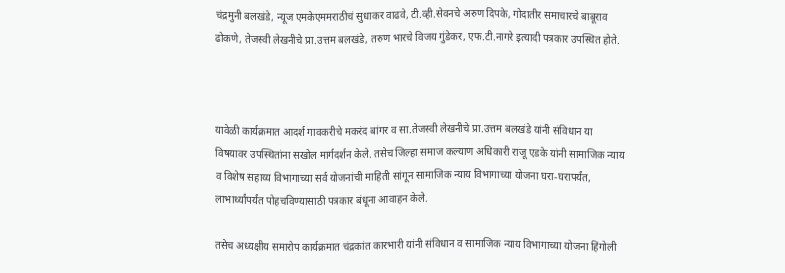चंद्रमुनी बलखंडे, न्यूज एमकेएममराठीचं सुधाकर वाढवे, टी.व्ही.सेवनचे अरुण दिपके, गोदातीर समाचारचे बाबूराव ढोकणे, तेजस्वी लेखनीचे प्रा.उत्तम बलखंडे, तरुण भारचे विजय गुंडेकर, एफ.टी.नागरे इत्यादी पत्रकार उपस्थित होते.



यावेळी कार्यक्रमात आदर्श गावकरीचे मकरंद बांगर व सा.तेजस्वी लेखनीचे प्रा.उत्तम बलखंडे यांनी संविधान या विषयावर उपस्थितांना सखोल मार्गदर्शन केले. तसेच जिल्हा समाज कल्याण अधिकारी राजू एडके यांनी सामाजिक न्याय व विशेष सहाय्य विभागाच्या सर्व योजनांची माहिती सांगून सामाजिक न्याय विभागाच्या योजना घरा-घरापर्यंत, लाभार्थ्यांपर्यंत पोहचविण्यासाठी पत्रकार बंधूना आवाहन केले.

तसेच अध्यक्षीय समारोप कार्यक्रमात चंद्रकांत कारभारी यांनी संविधान व सामाजिक न्याय विभागाच्या योजना हिंगोली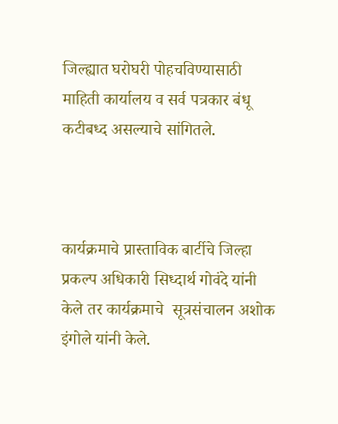जिल्ह्यात घरोघरी पोहचविण्यासाठी माहिती कार्यालय व सर्व पत्रकार बंधू कटीबध्द असल्याचे सांगितले.



कार्यक्रमाचे प्रास्ताविक बार्टीचे जिल्हा प्रकल्प अधिकारी सिध्दार्थ गोवंदे यांनी  केले तर कार्यक्रमाचे  सूत्रसंचालन अशोक इंगोले यांनी केले.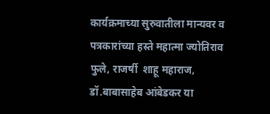कार्यक्रमाच्या सुरुवातीला मान्यवर व पत्रकारांच्या हस्ते महात्मा ज्योतिराव फुले, राजर्षी  शाहू महाराज, डॉ.बाबासाहेब आंबेडकर या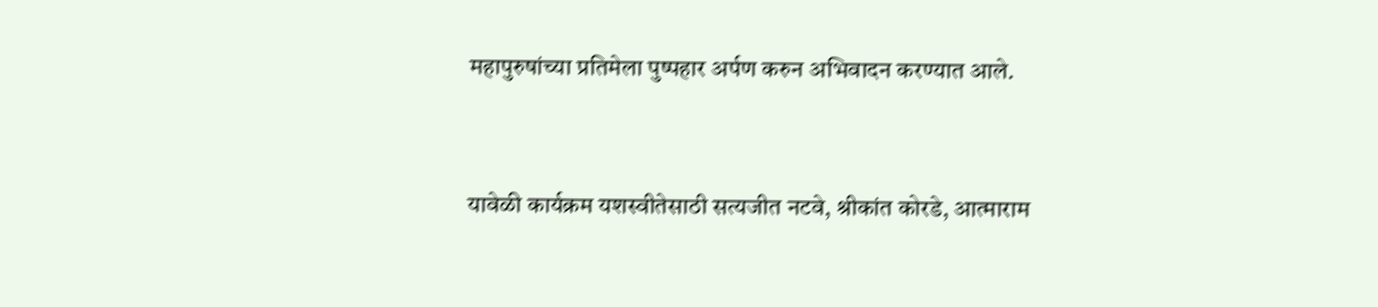महापुरुषांच्या प्रतिमेला पुष्पहार अर्पण करुन अभिवादन करण्यात आले.



यावेळी कार्यक्रम यशस्वीतेसाठी सत्यजीत नटवे, श्रीकांत कोरडे, आत्माराम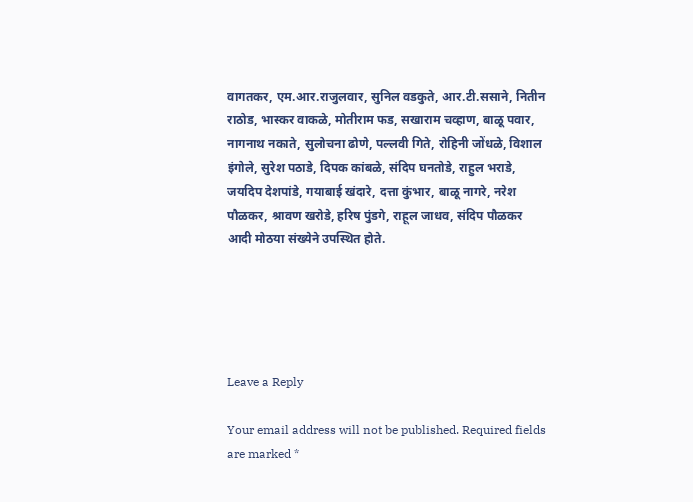वागतकर, एम.आर.राजुलवार, सुनिल वडकुते, आर.टी.ससाने, नितीन राठोड, भास्कर वाकळे, मोतीराम फड, सखाराम चव्हाण, बाळू पवार, नागनाथ नकाते, सुलोचना ढोणे, पल्लवी गिते, रोहिनी जोंधळे, विशाल इंगोले, सुरेश पठाडे, दिपक कांबळे, संदिप घनतोडे, राहुल भराडे, जयदिप देशपांडे, गयाबाई खंदारे, दत्ता कुंभार, बाळू नागरे, नरेश पौळकर, श्रावण खरोडे, हरिष पुंडगे, राहूल जाधव, संदिप पौळकर आदी मोठया संख्येने उपस्थित होते.





Leave a Reply

Your email address will not be published. Required fields are marked *